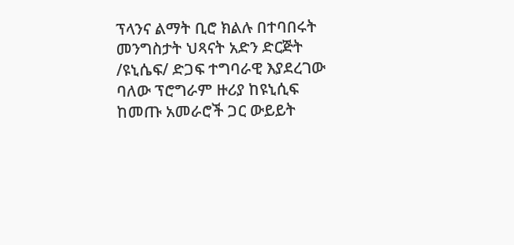ፕላንና ልማት ቢሮ ክልሉ በተባበሩት መንግስታት ህጻናት አድን ድርጅት /ዩኒሴፍ/ ድጋፍ ተግባራዊ እያደረገው ባለው ፕሮግራም ዙሪያ ከዩኒሲፍ ከመጡ አመራሮች ጋር ውይይት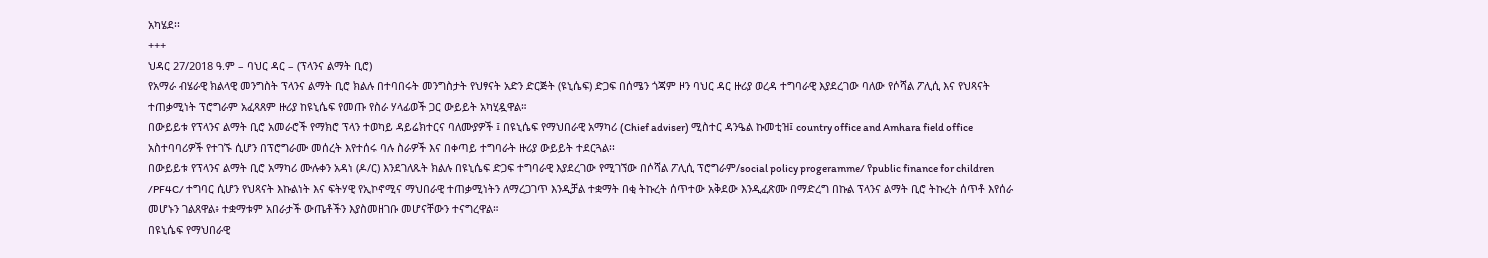አካሄደ፡፡
+++
ህዳር 27/2018 ዓ.ም – ባህር ዳር – (ፕላንና ልማት ቢሮ)
የአማራ ብሄራዊ ክልላዊ መንግስት ፕላንና ልማት ቢሮ ክልሉ በተባበሩት መንግስታት የህፃናት አድን ድርጅት (ዩኒሴፍ) ድጋፍ በሰሜን ጎጃም ዞን ባህር ዳር ዙሪያ ወረዳ ተግባራዊ እያደረገው ባለው የሶሻል ፖሊሲ እና የህጻናት ተጠቃሚነት ፕሮግራም አፈጻጸም ዙሪያ ከዩኒሴፍ የመጡ የስራ ሃላፊወች ጋር ውይይት አካሂዷዋል።
በውይይቱ የፕላንና ልማት ቢሮ አመራሮች የማክሮ ፕላን ተወካይ ዳይሬክተርና ባለሙያዎች ፤ በዩኒሴፍ የማህበራዊ አማካሪ (Chief adviser) ሚስተር ዳንዔል ኩመቲዝ፤ country office and Amhara field office አስተባባሪዎች የተገኙ ሲሆን በፕሮግራሙ መሰረት እየተሰሩ ባሉ ስራዎች እና በቀጣይ ተግባራት ዙሪያ ውይይት ተደርጓል፡፡
በውይይቱ የፕላንና ልማት ቢሮ አማካሪ ሙሉቀን አዳነ (ዶ/ር) እንደገለጹት ክልሉ በዩኒሴፍ ድጋፍ ተግባራዊ እያደረገው የሚገኘው በሶሻል ፖሊሲ ፕሮግራም/social policy progeramme/ የpublic finance for children /PF4C/ ተግባር ሲሆን የህጻናት እኩልነት እና ፍትሃዊ የኢኮኖሚና ማህበራዊ ተጠቃሚነትን ለማረጋገጥ እንዲቻል ተቋማት በቂ ትኩረት ሰጥተው አቅደው እንዲፈጽሙ በማድረግ በኩል ፕላንና ልማት ቢሮ ትኩረት ሰጥቶ እየሰራ መሆኑን ገልጸዋል፥ ተቋማቱም አበራታች ውጤቶችን እያስመዘገቡ መሆናቸውን ተናግረዋል።
በዩኒሴፍ የማህበራዊ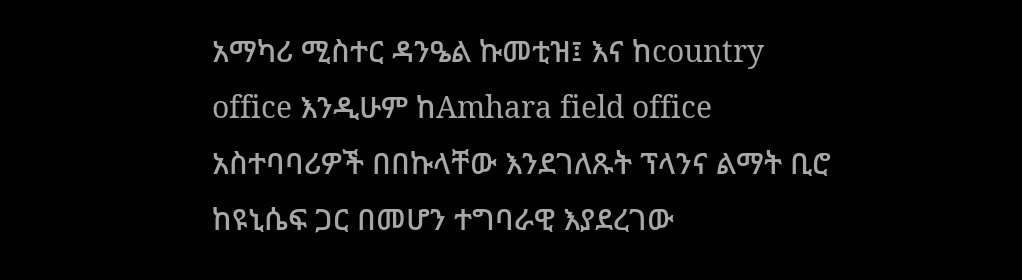አማካሪ ሚስተር ዳንዔል ኩመቲዝ፤ እና ከcountry office እንዲሁም ከAmhara field office አስተባባሪዎች በበኩላቸው እንደገለጹት ፕላንና ልማት ቢሮ ከዩኒሴፍ ጋር በመሆን ተግባራዊ እያደረገው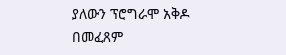ያለውን ፕሮግራሞ አቅዶ በመፈጸም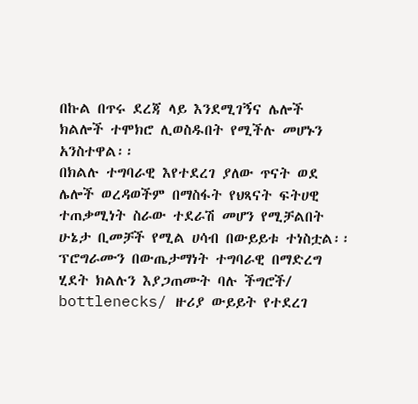በኩል በጥሩ ደረጃ ላይ እንደሚገኝና ሌሎች ክልሎች ተሞክሮ ሊወስዱበት የሚችሉ መሆኑን አንስተዋል፡፡
በክልሉ ተግባራዊ እየተደረገ ያለው ጥናት ወደ ሌሎች ወረዳወችም በማስፋት የህጻናት ፍትሀዊ ተጠቃሚነት ስራው ተደራሽ መሆን የሚቻልበት ሁኔታ ቢመቻች የሚል ሀሳብ በውይይቱ ተነስቷል፡፡
ፕሮግራሙን በውጤታማነት ተግባራዊ በማድረግ ሂደት ክልሉን እያጋጠሙት ባሉ ችግሮች/ bottlenecks/ ዙሪያ ውይይት የተደረገ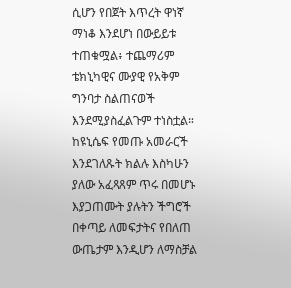ሲሆን የበጀት እጥረት ዋነኛ ማነቆ እንደሆነ በውይይቱ ተጠቁሟል፥ ተጨማሪም ቴክኒካዊና ሙያዊ የአቅም ግንባታ ስልጠናወች እንደሚያስፈልጉም ተነስቷል።
ከዩኒሴፍ የመጡ አመራርች እንደገለጹት ክልሉ እስካሁን ያለው አፈጻጸም ጥሩ በመሆኑ እያጋጠሙት ያሉትን ችግሮች በቀጣይ ለመፍታትና የበለጠ ውጤታም እንዲሆን ለማስቻል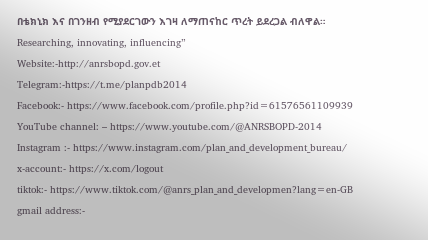በቴክኒክ እና በገንዘብ የሚያደርገውን እገዛ ለማጠናከር ጥረት ይደረጋል ብለዋል።
Researching, innovating, influencing”
Website:-http://anrsbopd.gov.et
Telegram:-https://t.me/planpdb2014
Facebook:- https://www.facebook.com/profile.php?id=61576561109939
YouTube channel: – https://www.youtube.com/@ANRSBOPD-2014
Instagram :- https://www.instagram.com/plan_and_development_bureau/
x-account:- https://x.com/logout
tiktok:- https://www.tiktok.com/@anrs_plan_and_developmen?lang=en-GB
gmail address:-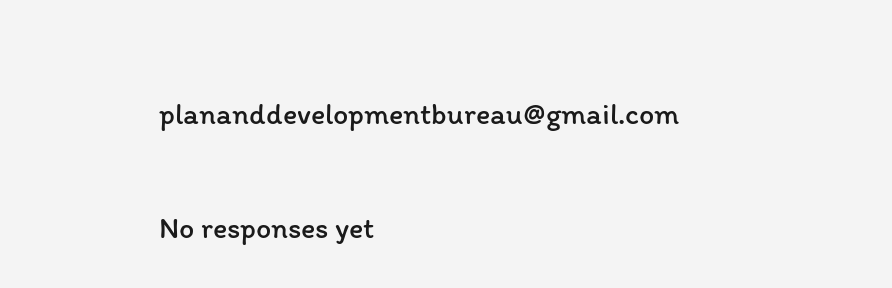plananddevelopmentbureau@gmail.com

No responses yet